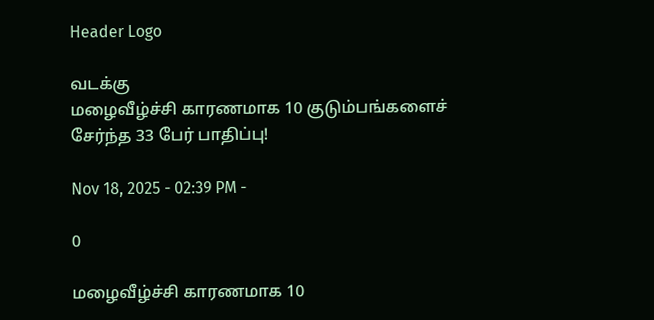Header Logo

வடக்கு
மழைவீழ்ச்சி காரணமாக 10 குடும்பங்களைச் சேர்ந்த 33 பேர் பாதிப்பு!

Nov 18, 2025 - 02:39 PM -

0

மழைவீழ்ச்சி காரணமாக 10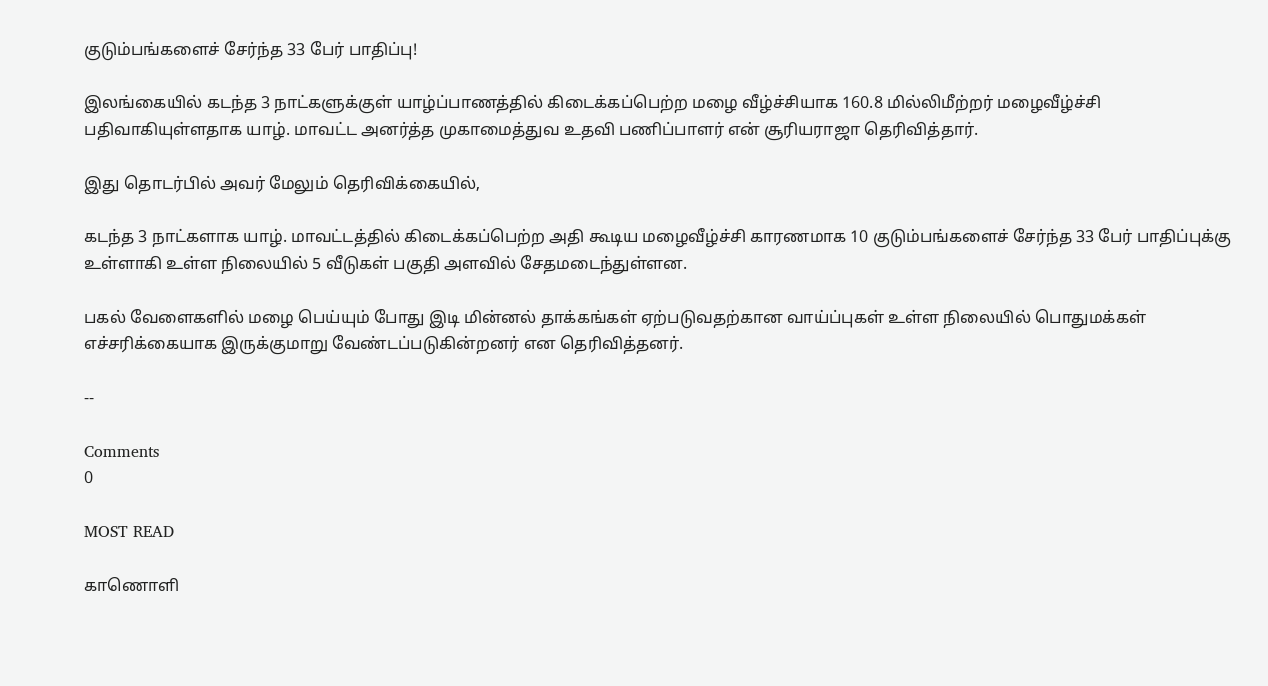குடும்பங்களைச் சேர்ந்த 33 பேர் பாதிப்பு!

இலங்கையில் கடந்த 3 நாட்களுக்குள் யாழ்ப்பாணத்தில் கிடைக்கப்பெற்ற மழை வீழ்ச்சியாக 160.8 மில்லிமீற்றர் மழைவீழ்ச்சி பதிவாகியுள்ளதாக யாழ். மாவட்ட அனர்த்த முகாமைத்துவ உதவி பணிப்பாளர் என் சூரியராஜா தெரிவித்தார்.

இது தொடர்பில் அவர் மேலும் தெரிவிக்கையில்,

கடந்த 3 நாட்களாக யாழ். மாவட்டத்தில் கிடைக்கப்பெற்ற அதி கூடிய மழைவீழ்ச்சி காரணமாக 10 குடும்பங்களைச் சேர்ந்த 33 பேர் பாதிப்புக்கு உள்ளாகி உள்ள நிலையில் 5 வீடுகள் பகுதி அளவில் சேதமடைந்துள்ளன.

பகல் வேளைகளில் மழை பெய்யும் போது இடி மின்னல் தாக்கங்கள் ஏற்படுவதற்கான வாய்ப்புகள் உள்ள நிலையில் பொதுமக்கள் எச்சரிக்கையாக இருக்குமாறு வேண்டப்படுகின்றனர் என தெரிவித்தனர்.

--

Comments
0

MOST READ

காணொளி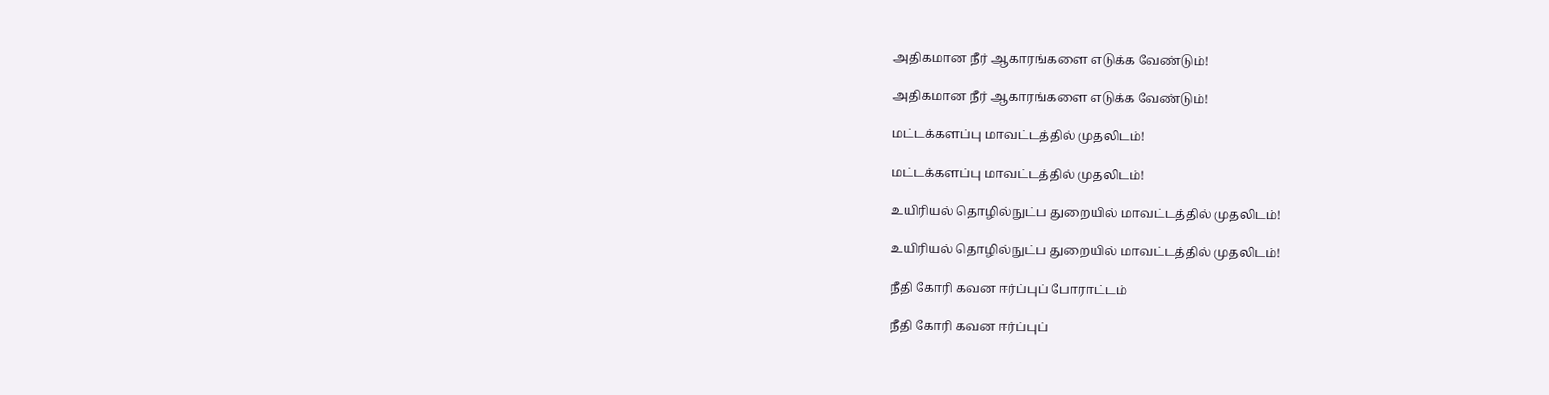அதிகமான நீர் ஆகாரங்களை எடுக்க வேண்டும்!

அதிகமான நீர் ஆகாரங்களை எடுக்க வேண்டும்!

மட்டக்களப்பு மாவட்டத்தில் முதலிடம்!

மட்டக்களப்பு மாவட்டத்தில் முதலிடம்!

உயிரியல் தொழில்நுட்ப துறையில் மாவட்டத்தில் முதலிடம்!

உயிரியல் தொழில்நுட்ப துறையில் மாவட்டத்தில் முதலிடம்!

நீதி கோரி கவன ஈர்ப்புப் போராட்டம்

நீதி கோரி கவன ஈர்ப்புப்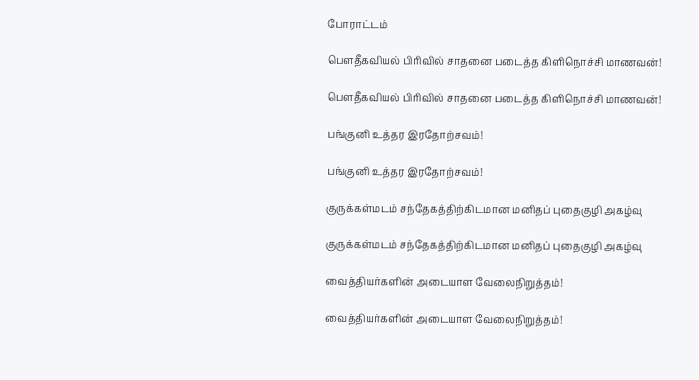போராட்டம்

பௌதீகவியல் பிரிவில் சாதனை படைத்த கிளிநொச்சி மாணவன்!

பௌதீகவியல் பிரிவில் சாதனை படைத்த கிளிநொச்சி மாணவன்!

பங்குனி உத்தர இரதோற்சவம்!

பங்குனி உத்தர இரதோற்சவம்!

குருக்கள்மடம் சந்தேகத்திற்கிடமான மனிதப் புதைகுழி அகழ்வு

குருக்கள்மடம் சந்தேகத்திற்கிடமான மனிதப் புதைகுழி அகழ்வு

வைத்தியர்களின் அடையாள வேலைநிறுத்தம்!

வைத்தியர்களின் அடையாள வேலைநிறுத்தம்!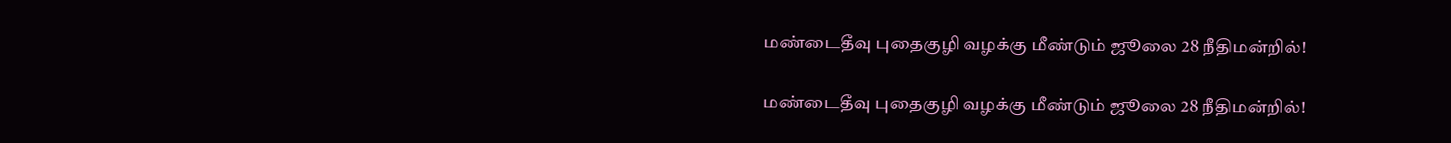மண்டைதீவு புதைகுழி வழக்கு மீண்டும் ஜூலை 28 நீதிமன்றில்!

மண்டைதீவு புதைகுழி வழக்கு மீண்டும் ஜூலை 28 நீதிமன்றில்!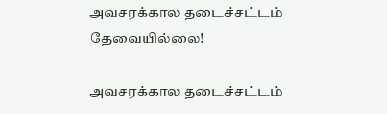அவசரக்கால தடைச்சட்டம் தேவையில்லை!

அவசரக்கால தடைச்சட்டம்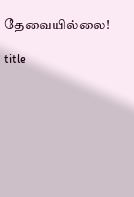தேவையில்லை!

title